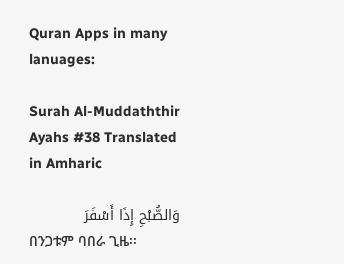Quran Apps in many lanuages:

Surah Al-Muddaththir Ayahs #38 Translated in Amharic

وَالصُّبْحِ إِذَا أَسْفَرَ
በንጋቱም ባበራ ጊዜ፡፡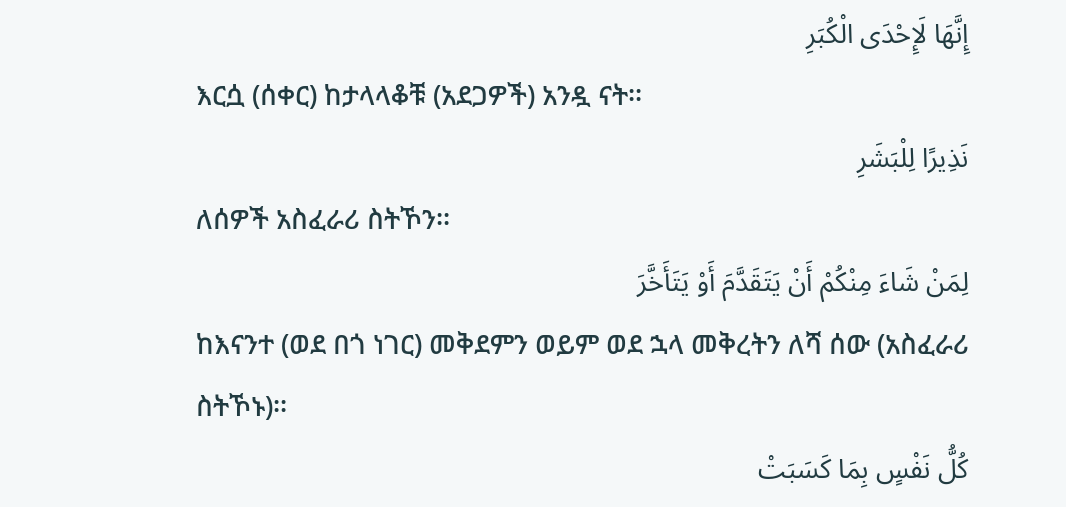إِنَّهَا لَإِحْدَى الْكُبَرِ
እርሷ (ሰቀር) ከታላላቆቹ (አደጋዎች) አንዷ ናት፡፡
نَذِيرًا لِلْبَشَرِ
ለሰዎች አስፈራሪ ስትኾን፡፡
لِمَنْ شَاءَ مِنْكُمْ أَنْ يَتَقَدَّمَ أَوْ يَتَأَخَّرَ
ከእናንተ (ወደ በጎ ነገር) መቅደምን ወይም ወደ ኋላ መቅረትን ለሻ ሰው (አስፈራሪ ስትኾኑ)፡፡
كُلُّ نَفْسٍ بِمَا كَسَبَتْ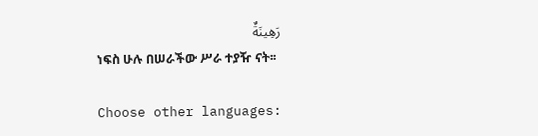رَهِينَةٌ
ነፍስ ሁሉ በሠራችው ሥራ ተያዥ ናት፡፡

Choose other languages: